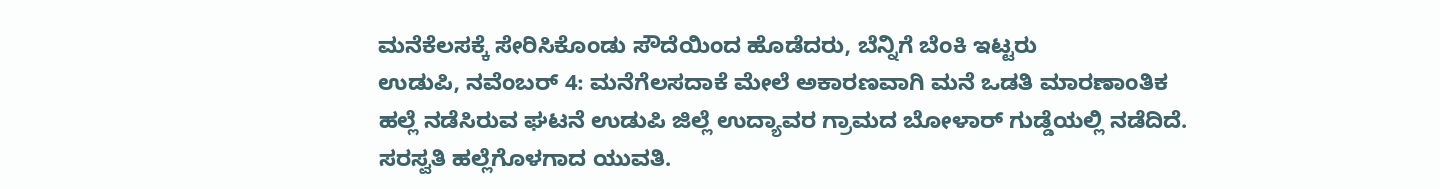ಮನೆಕೆಲಸಕ್ಕೆ ಸೇರಿಸಿಕೊಂಡು ಸೌದೆಯಿಂದ ಹೊಡೆದರು, ಬೆನ್ನಿಗೆ ಬೆಂಕಿ ಇಟ್ಟರು
ಉಡುಪಿ, ನವೆಂಬರ್ 4: ಮನೆಗೆಲಸದಾಕೆ ಮೇಲೆ ಅಕಾರಣವಾಗಿ ಮನೆ ಒಡತಿ ಮಾರಣಾಂತಿಕ ಹಲ್ಲೆ ನಡೆಸಿರುವ ಘಟನೆ ಉಡುಪಿ ಜಿಲ್ಲೆ ಉದ್ಯಾವರ ಗ್ರಾಮದ ಬೋಳಾರ್ ಗುಡ್ಡೆಯಲ್ಲಿ ನಡೆದಿದೆ. ಸರಸ್ವತಿ ಹಲ್ಲೆಗೊಳಗಾದ ಯುವತಿ.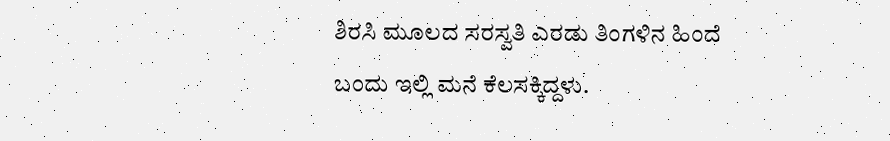ಶಿರಸಿ ಮೂಲದ ಸರಸ್ವತಿ ಎರಡು ತಿಂಗಳಿನ ಹಿಂದೆ ಬಂದು ಇಲ್ಲಿ ಮನೆ ಕೆಲಸಕ್ಕಿದ್ದಳು.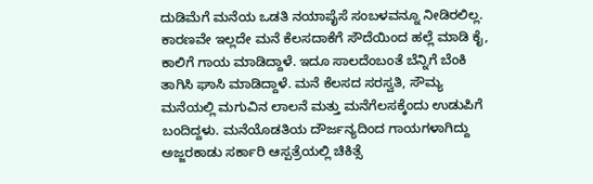ದುಡಿಮೆಗೆ ಮನೆಯ ಒಡತಿ ನಯಾಪೈಸೆ ಸಂಬಳವನ್ನೂ ನೀಡಿರಲಿಲ್ಲ. ಕಾರಣವೇ ಇಲ್ಲದೇ ಮನೆ ಕೆಲಸದಾಕೆಗೆ ಸೌದೆಯಿಂದ ಹಲ್ಲೆ ಮಾಡಿ ಕೈ, ಕಾಲಿಗೆ ಗಾಯ ಮಾಡಿದ್ದಾಳೆ. ಇದೂ ಸಾಲದೆಂಬಂತೆ ಬೆನ್ನಿಗೆ ಬೆಂಕಿ ತಾಗಿಸಿ ಘಾಸಿ ಮಾಡಿದ್ದಾಳೆ. ಮನೆ ಕೆಲಸದ ಸರಸ್ವತಿ, ಸೌಮ್ಯ ಮನೆಯಲ್ಲಿ ಮಗುವಿನ ಲಾಲನೆ ಮತ್ತು ಮನೆಗೆಲಸಕ್ಕೆಂದು ಉಡುಪಿಗೆ ಬಂದಿದ್ದಳು. ಮನೆಯೊಡತಿಯ ದೌರ್ಜನ್ಯದಿಂದ ಗಾಯಗಳಾಗಿದ್ದು ಅಜ್ಜರಕಾಡು ಸರ್ಕಾರಿ ಆಸ್ಪತ್ರೆಯಲ್ಲಿ ಚಿಕಿತ್ಸೆ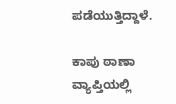ಪಡೆಯುತ್ತಿದ್ದಾಳೆ.

ಕಾಪು ಠಾಣಾ ವ್ಯಾಪ್ತಿಯಲ್ಲಿ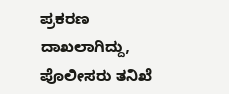ಪ್ರಕರಣ ದಾಖಲಾಗಿದ್ದು, ಪೊಲೀಸರು ತನಿಖೆ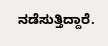ನಡೆಸುತ್ತಿದ್ದಾರೆ.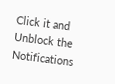Click it and Unblock the Notifications